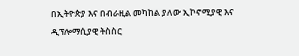በኢትዮጵያ እና በብራዚል መካከል ያለው ኢኮኖሚያዊ እና ዲፕሎማሲያዊ ትስስር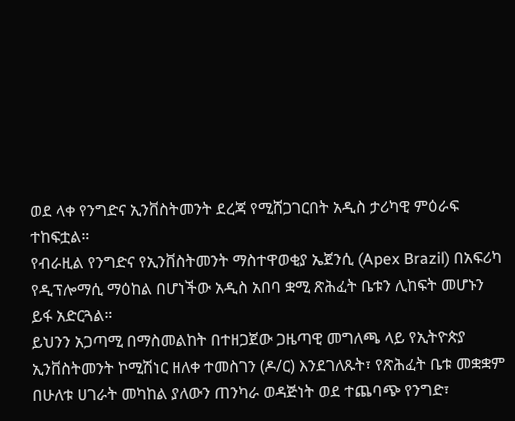ወደ ላቀ የንግድና ኢንቨስትመንት ደረጃ የሚሸጋገርበት አዲስ ታሪካዊ ምዕራፍ ተከፍቷል።
የብራዚል የንግድና የኢንቨስትመንት ማስተዋወቂያ ኤጀንሲ (Apex Brazil) በአፍሪካ የዲፕሎማሲ ማዕከል በሆነችው አዲስ አበባ ቋሚ ጽሕፈት ቤቱን ሊከፍት መሆኑን ይፋ አድርጓል።
ይህንን አጋጣሚ በማስመልከት በተዘጋጀው ጋዜጣዊ መግለጫ ላይ የኢትዮጵያ ኢንቨስትመንት ኮሚሽነር ዘለቀ ተመስገን (ዶ/ር) እንደገለጹት፣ የጽሕፈት ቤቱ መቋቋም በሁለቱ ሀገራት መካከል ያለውን ጠንካራ ወዳጅነት ወደ ተጨባጭ የንግድ፣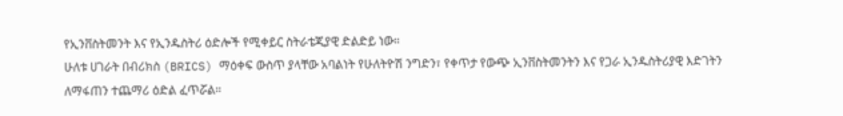የኢንቨስትመንት እና የኢንዱስትሪ ዕድሎች የሚቀይር ስትራቴጂያዊ ድልድይ ነው።
ሁለቱ ሀገራት በብሪክስ (BRICS) ማዕቀፍ ውስጥ ያላቸው አባልነት የሁለትዮሽ ንግድን፣ የቀጥታ የውጭ ኢንቨስትመንትን እና የጋራ ኢንዱስትሪያዊ እድገትን ለማፋጠን ተጨማሪ ዕድል ፈጥሯል።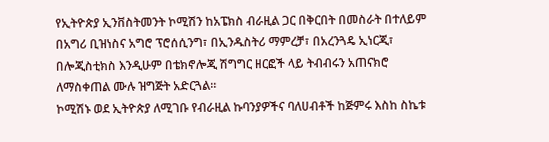የኢትዮጵያ ኢንቨስትመንት ኮሚሽን ከአፔክስ ብራዚል ጋር በቅርበት በመስራት በተለይም በአግሪ ቢዝነስና አግሮ ፕሮሰሲንግ፣ በኢንዱስትሪ ማምረቻ፣ በአረንጓዴ ኢነርጂ፣ በሎጂስቲክስ እንዲሁም በቴክኖሎጂ ሽግግር ዘርፎች ላይ ትብብሩን አጠናክሮ ለማስቀጠል ሙሉ ዝግጅት አድርጓል።
ኮሚሽኑ ወደ ኢትዮጵያ ለሚገቡ የብራዚል ኩባንያዎችና ባለሀብቶች ከጅምሩ እስከ ስኬቱ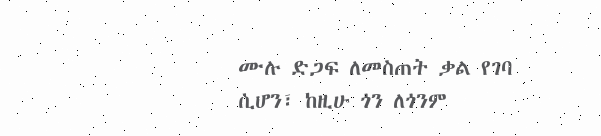ሙሉ ድጋፍ ለመስጠት ቃል የገባ ሲሆን፣ ከዚሁ ጎን ለጎንም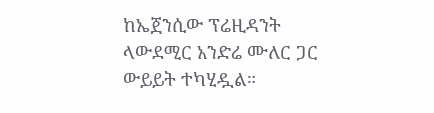ከኤጀንሲው ፕሬዚዳንት ላውደሚር አንድሬ ሙለር ጋር ውይይት ተካሂዷል።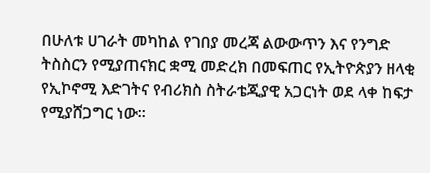በሁለቱ ሀገራት መካከል የገበያ መረጃ ልውውጥን እና የንግድ ትስስርን የሚያጠናክር ቋሚ መድረክ በመፍጠር የኢትዮጵያን ዘላቂ የኢኮኖሚ እድገትና የብሪክስ ስትራቴጂያዊ አጋርነት ወደ ላቀ ከፍታ የሚያሸጋግር ነው።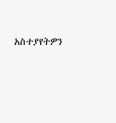አስተያየትዎን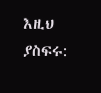እዚህ ያስፍሩ: